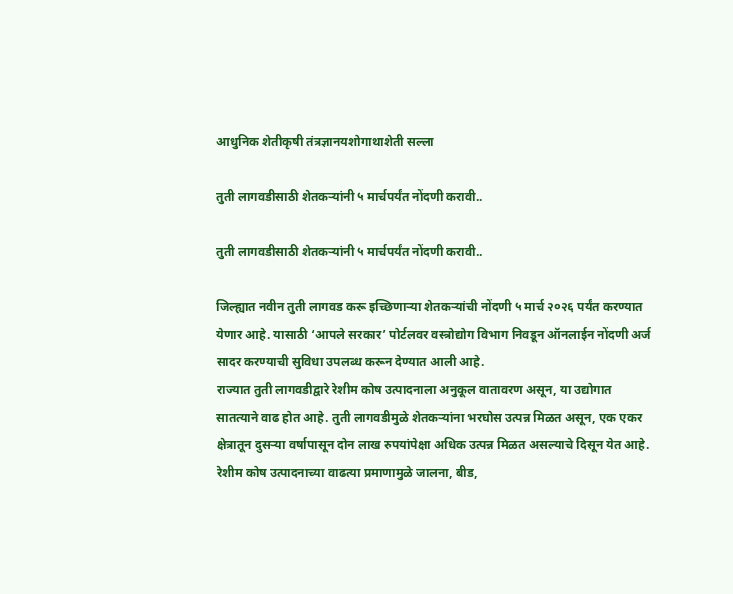आधुनिक शेतीकृषी तंत्रज्ञानयशोगाथाशेती सल्ला

तुती लागवडीसाठी शेतकऱ्यांनी ५ मार्चपर्यंत नोंदणी करावी..

तुती लागवडीसाठी शेतकऱ्यांनी ५ मार्चपर्यंत नोंदणी करावी..

जिल्ह्यात नवीन तुती लागवड करू इच्छिणाऱ्या शेतकऱ्यांची नोंदणी ५ मार्च २०२६ पर्यंत करण्यात येणार आहे. यासाठी ‘आपले सरकार’ पोर्टलवर वस्त्रोद्योग विभाग निवडून ऑनलाईन नोंदणी अर्ज सादर करण्याची सुविधा उपलब्ध करून देण्यात आली आहे.
राज्यात तुती लागवडीद्वारे रेशीम कोष उत्पादनाला अनुकूल वातावरण असून, या उद्योगात सातत्याने वाढ होत आहे. तुती लागवडीमुळे शेतकऱ्यांना भरघोस उत्पन्न मिळत असून, एक एकर क्षेत्रातून दुसऱ्या वर्षापासून दोन लाख रुपयांपेक्षा अधिक उत्पन्न मिळत असल्याचे दिसून येत आहे.
रेशीम कोष उत्पादनाच्या वाढत्या प्रमाणामुळे जालना, बीड,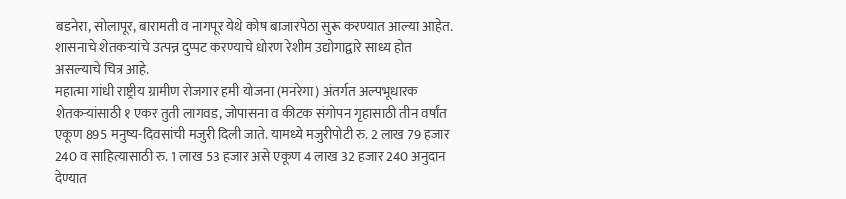बडनेरा, सोलापूर, बारामती व नागपूर येथे कोष बाजारपेठा सुरू करण्यात आल्या आहेत. शासनाचे शेतकऱ्यांचे उत्पन्न दुप्पट करण्याचे धोरण रेशीम उद्योगाद्वारे साध्य होत असल्याचे चित्र आहे.
महात्मा गांधी राष्ट्रीय ग्रामीण रोजगार हमी योजना (मनरेगा) अंतर्गत अल्पभूधारक शेतकऱ्यांसाठी १ एकर तुती लागवड, जोपासना व कीटक संगोपन गृहासाठी तीन वर्षांत एकूण 895 मनुष्य-दिवसांची मजुरी दिली जाते. यामध्ये मजुरीपोटी रु. 2 लाख 79 हजार 240 व साहित्यासाठी रु. 1 लाख 53 हजार असे एकूण 4 लाख 32 हजार 240 अनुदान देण्यात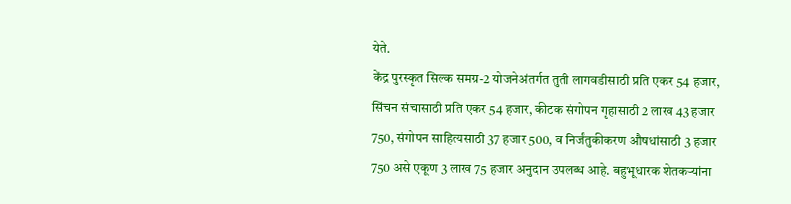येते.
केंद्र पुरस्कृत सिल्क समग्र-2 योजनेअंतर्गत तुती लागवडीसाठी प्रति एकर 54 हजार, सिंचन संचासाठी प्रति एकर 54 हजार, कीटक संगोपन गृहासाठी 2 लाख 43 हजार 750, संगोपन साहित्यसाठी 37 हजार 500, व निर्जंतुकीकरण औषधांसाठी 3 हजार 750 असे एकूण 3 लाख 75 हजार अनुदान उपलब्ध आहे. बहुभूधारक शेतकऱ्यांना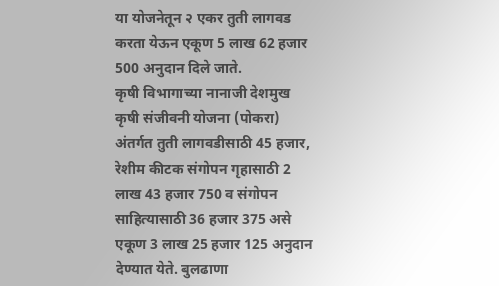या योजनेतून २ एकर तुती लागवड करता येऊन एकूण 5 लाख 62 हजार 500 अनुदान दिले जाते.
कृषी विभागाच्या नानाजी देशमुख कृषी संजीवनी योजना (पोकरा) अंतर्गत तुती लागवडीसाठी 45 हजार, रेशीम कीटक संगोपन गृहासाठी 2 लाख 43 हजार 750 व संगोपन साहित्यासाठी 36 हजार 375 असे एकूण 3 लाख 25 हजार 125 अनुदान देण्यात येते. बुलढाणा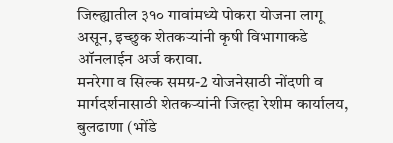जिल्ह्यातील ३१० गावांमध्ये पोकरा योजना लागू असून, इच्छुक शेतकऱ्यांनी कृषी विभागाकडे ऑनलाईन अर्ज करावा.
मनरेगा व सिल्क समग्र-2 योजनेसाठी नोंदणी व मार्गदर्शनासाठी शेतकऱ्यांनी जिल्हा रेशीम कार्यालय, बुलढाणा (भोंडे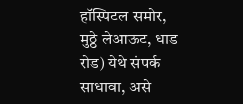हॉस्पिटल समोर, मुठ्ठे लेआऊट, धाड रोड) येथे संपर्क साधावा, असे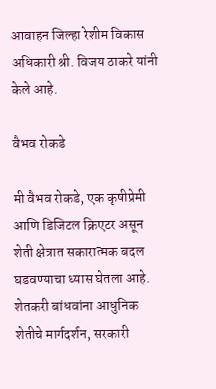आवाहन जिल्हा रेशीम विकास अधिकारी श्री. विजय ठाकरे यांनी केले आहे.

वैभव रोकडे

मी वैभव रोकडे, एक कृषीप्रेमी आणि डिजिटल क्रिएटर असून शेती क्षेत्रात सकारात्मक बदल घडवण्याचा ध्यास घेतला आहे. शेतकरी बांधवांना आधुनिक शेतीचे मार्गदर्शन, सरकारी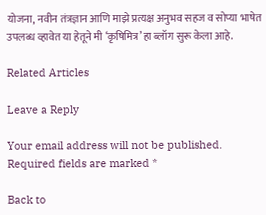योजना, नवीन तंत्रज्ञान आणि माझे प्रत्यक्ष अनुभव सहज व सोप्या भाषेत उपलब्ध व्हावेत या हेतूने मी ‘कृषिमित्र’ हा ब्लॉग सुरू केला आहे.

Related Articles

Leave a Reply

Your email address will not be published. Required fields are marked *

Back to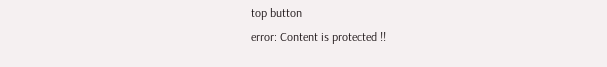top button
error: Content is protected !!